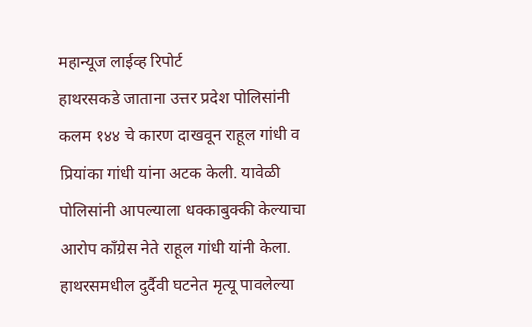महान्यूज लाईव्ह रिपोर्ट
हाथरसकडे जाताना उत्तर प्रदेश पोलिसांनी कलम १४४ चे कारण दाखवून राहूल गांधी व प्रियांका गांधी यांना अटक केली. यावेळी पोलिसांनी आपल्याला धक्काबुक्की केल्याचा आरोप कॉंग्रेस नेते राहूल गांधी यांनी केला.
हाथरसमधील दुर्दैवी घटनेत मृत्यू पावलेल्या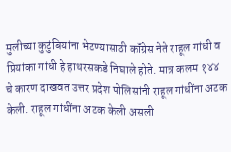मुलीच्या कुटुंबियांना भेटण्यासाठी कॉंग्रेस नेते राहूल गांधी व प्रियांका गांधी हे हाथरसकडे निघाले होते. मात्र कलम १४४ चे कारण दाखवत उत्तर प्रदेश पोलिसांनी राहूल गांधींना अटक केली. राहूल गांधींना अटक केली असली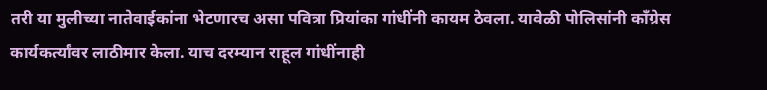तरी या मुलीच्या नातेवाईकांना भेटणारच असा पवित्रा प्रियांका गांधींनी कायम ठेवला. यावेळी पोलिसांनी कॉंग्रेस कार्यकर्त्यांवर लाठीमार केला. याच दरम्यान राहूल गांधींनाही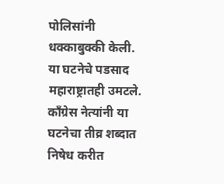पोलिसांनी धक्काबुक्की केली.
या घटनेचे पडसाद महाराष्ट्रातही उमटले. कॉंग्रेस नेत्यांनी या घटनेचा तीव्र शब्दात निषेध करीत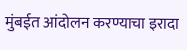मुंबईत आंदोलन करण्याचा इरादा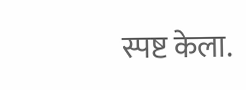स्पष्ट केला.